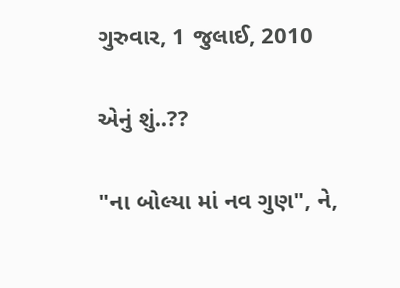ગુરુવાર, 1 જુલાઈ, 2010

એનું શું..??

"ના બોલ્યા માં નવ ગુણ", ને,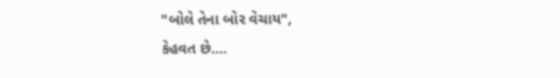"બોલે તેના બોર વેચાય",
કેહવત છે....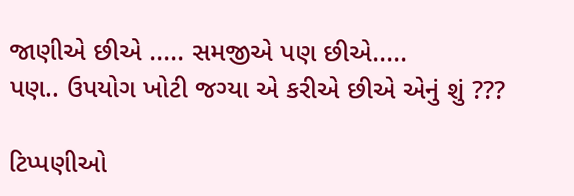જાણીએ છીએ ..... સમજીએ પણ છીએ.....
પણ.. ઉપયોગ ખોટી જગ્યા એ કરીએ છીએ એનું શું ???

ટિપ્પણીઓ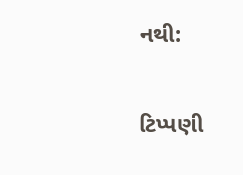નથી:

ટિપ્પણી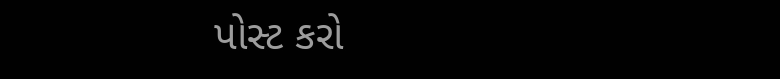પોસ્ટ કરો